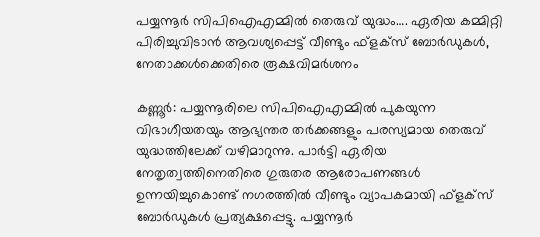പയ്യന്നൂർ സിപിഐഎമ്മിൽ തെരുവ് യുദ്ധം…. ഏരിയ കമ്മിറ്റി പിരിച്ചുവിടാൻ ആവശ്യപ്പെട്ട് വീണ്ടും ഫ്‌ളക്‌സ് ബോർഡുകൾ, നേതാക്കൾക്കെതിരെ രൂക്ഷവിമർശനം

കണ്ണൂർ: പയ്യന്നൂരിലെ സിപിഐഎമ്മിൽ പുകയുന്ന വിഭാഗീയതയും ആഭ്യന്തര തർക്കങ്ങളും പരസ്യമായ തെരുവ് യുദ്ധത്തിലേക്ക് വഴിമാറുന്നു. പാർട്ടി ഏരിയ നേതൃത്വത്തിനെതിരെ ഗുരുതര ആരോപണങ്ങൾ ഉന്നയിച്ചുകൊണ്ട് നഗരത്തിൽ വീണ്ടും വ്യാപകമായി ഫ്‌ളക്‌സ് ബോർഡുകൾ പ്രത്യക്ഷപ്പെട്ടു. പയ്യന്നൂർ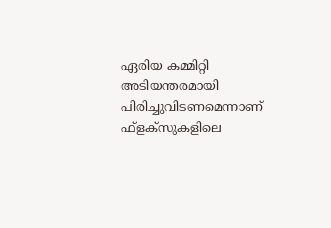ഏരിയ കമ്മിറ്റി അടിയന്തരമായി പിരിച്ചുവിടണമെന്നാണ് ഫ്‌ളക്‌സുകളിലെ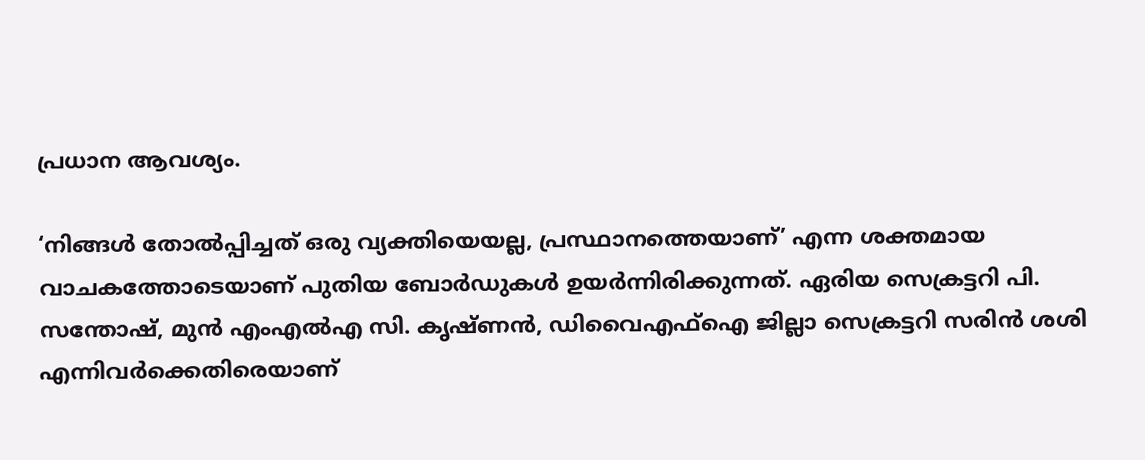പ്രധാന ആവശ്യം.

‘നിങ്ങൾ തോൽപ്പിച്ചത് ഒരു വ്യക്തിയെയല്ല, പ്രസ്ഥാനത്തെയാണ്’ എന്ന ശക്തമായ വാചകത്തോടെയാണ് പുതിയ ബോർഡുകൾ ഉയർന്നിരിക്കുന്നത്. ഏരിയ സെക്രട്ടറി പി. സന്തോഷ്, മുൻ എംഎൽഎ സി. കൃഷ്ണൻ, ഡിവൈഎഫ്ഐ ജില്ലാ സെക്രട്ടറി സരിൻ ശശി എന്നിവർക്കെതിരെയാണ്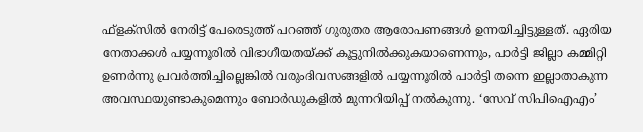ഫ്‌ളക്‌സിൽ നേരിട്ട് പേരെടുത്ത് പറഞ്ഞ് ഗുരുതര ആരോപണങ്ങൾ ഉന്നയിച്ചിട്ടുള്ളത്. ഏരിയ നേതാക്കൾ പയ്യന്നൂരിൽ വിഭാഗീയതയ്ക്ക് കൂട്ടുനിൽക്കുകയാണെന്നും, പാർട്ടി ജില്ലാ കമ്മിറ്റി ഉണർന്നു പ്രവർത്തിച്ചില്ലെങ്കിൽ വരുംദിവസങ്ങളിൽ പയ്യന്നൂരിൽ പാർട്ടി തന്നെ ഇല്ലാതാകുന്ന അവസ്ഥയുണ്ടാകുമെന്നും ബോർഡുകളിൽ മുന്നറിയിപ്പ് നൽകുന്നു. ‘സേവ് സിപിഐഎം’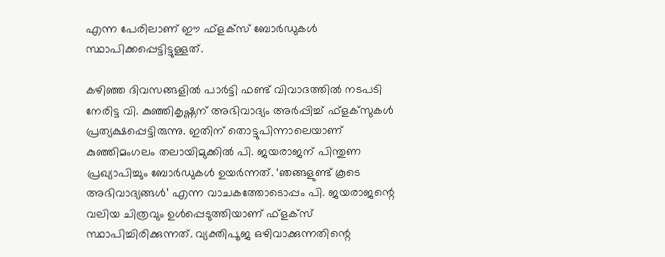എന്ന പേരിലാണ് ഈ ഫ്‌ളക്‌സ് ബോർഡുകൾ സ്ഥാപിക്കപ്പെട്ടിട്ടുള്ളത്.

കഴിഞ്ഞ ദിവസങ്ങളിൽ പാർട്ടി ഫണ്ട് വിവാദത്തിൽ നടപടി നേരിട്ട വി. കുഞ്ഞികൃഷ്ണന് അഭിവാദ്യം അർപ്പിച്ച് ഫ്‌ളക്‌സുകൾ പ്രത്യക്ഷപ്പെട്ടിരുന്നു. ഇതിന് തൊട്ടുപിന്നാലെയാണ് കുഞ്ഞിമംഗലം തലായിമുക്കിൽ പി. ജയരാജന് പിന്തുണ പ്രഖ്യാപിച്ചും ബോർഡുകൾ ഉയർന്നത്. ‘ഞങ്ങളുണ്ട് കൂടെ അഭിവാദ്യങ്ങൾ’ എന്ന വാചകത്തോടൊപ്പം പി. ജയരാജന്റെ വലിയ ചിത്രവും ഉൾപ്പെടുത്തിയാണ് ഫ്‌ളക്‌സ് സ്ഥാപിച്ചിരിക്കുന്നത്. വ്യക്തിപൂജ ഒഴിവാക്കുന്നതിന്റെ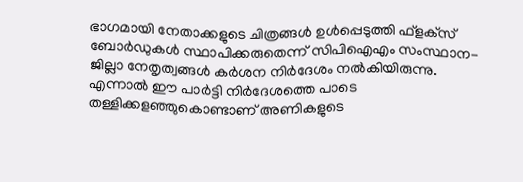ഭാഗമായി നേതാക്കളുടെ ചിത്രങ്ങൾ ഉൾപ്പെടുത്തി ഫ്‌ളക്‌സ് ബോർഡുകൾ സ്ഥാപിക്കരുതെന്ന് സിപിഐഎം സംസ്ഥാന-ജില്ലാ നേതൃത്വങ്ങൾ കർശന നിർദേശം നൽകിയിരുന്നു. എന്നാൽ ഈ പാർട്ടി നിർദേശത്തെ പാടെ തള്ളിക്കളഞ്ഞുകൊണ്ടാണ് അണികളുടെ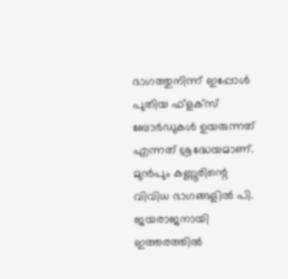ഭാഗത്തുനിന്ന് ഇപ്പോൾ പുതിയ ഫ്‌ളക്‌സ് ബോർഡുകൾ ഉയരുന്നത് എന്നത് ശ്രദ്ധേയമാണ്. മുൻപും കണ്ണൂരിന്റെ വിവിധ ഭാഗങ്ങളിൽ പി. ജയരാജനായി ഇത്തരത്തിൽ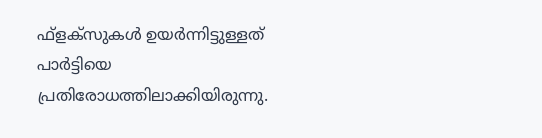ഫ്‌ളക്‌സുകൾ ഉയർന്നിട്ടുള്ളത് പാർട്ടിയെ പ്രതിരോധത്തിലാക്കിയിരുന്നു.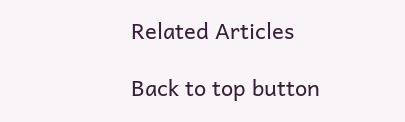Related Articles

Back to top button